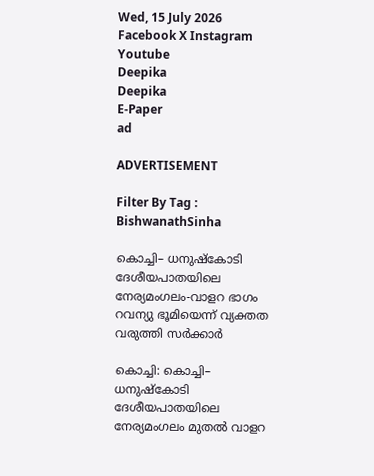Wed, 15 July 2026
Facebook X Instagram Youtube
Deepika
Deepika
E-Paper
ad

ADVERTISEMENT

Filter By Tag : BishwanathSinha

കൊച്ചി– ധനുഷ്കോടി ദേശീയപാതയിലെ നേര്യമംഗലം-വാളറ ഭാഗം റവന്യു ഭൂമിയെന്ന് വ്യക്തത വരുത്തി സര്‍ക്കാര്‍

കൊച്ചി: കൊച്ചി– ധനുഷ്കോടി ദേശീയപാതയിലെ നേര്യമംഗലം മുതല്‍ വാളറ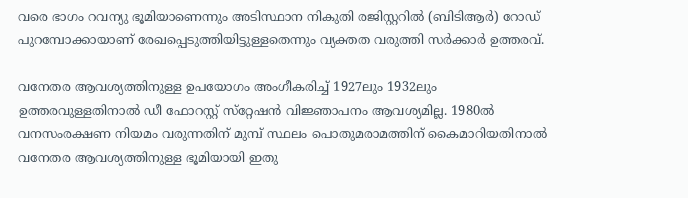വരെ ഭാഗം റവന്യു ഭൂമിയാണെന്നും അടിസ്ഥാന നികുതി രജിസ്റ്ററില്‍ (ബിടിആര്‍) റോഡ് പുറമ്പോക്കായാണ് രേഖപ്പെടുത്തിയിട്ടുള്ളതെന്നും വ്യക്തത വരുത്തി സര്‍ക്കാര്‍ ഉത്തരവ്.

വനേതര ആവശ്യത്തിനുള്ള ഉപയോഗം അംഗീകരിച്ച് 1927ലും 1932ലും ഉത്തരവുള്ളതിനാല്‍ ഡീ ഫോറസ്റ്റ് സ്‌റ്റേഷന്‍ വിജ്ഞാപനം ആവശ്യമില്ല. 1980ല്‍ വനസംരക്ഷണ നിയമം വരുന്നതിന് മുമ്പ് സ്ഥലം പൊതുമരാമത്തിന് കൈമാറിയതിനാല്‍ വനേതര ആവശ്യത്തിനുള്ള ഭൂമിയായി ഇതു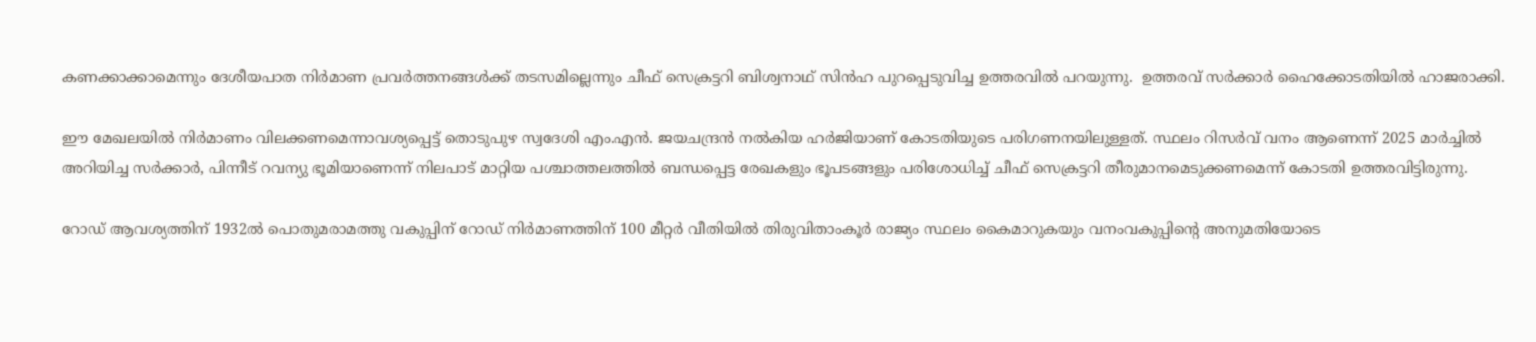കണക്കാക്കാമെന്നും ദേശീയപാത നിര്‍മാണ പ്രവര്‍ത്തനങ്ങള്‍ക്ക് തടസമില്ലെന്നും ചീഫ് സെക്രട്ടറി ബിശ്വനാഥ് സിന്‍ഹ പുറപ്പെടുവിച്ച ഉത്തരവില്‍ പറയുന്നു.  ഉത്തരവ് സര്‍ക്കാര്‍ ഹൈക്കോടതിയില്‍ ഹാജരാക്കി.

ഈ മേഖലയില്‍ നിര്‍മാണം വിലക്കണമെന്നാവശ്യപ്പെട്ട് തൊടുപുഴ സ്വദേശി എം.എന്‍. ജയചന്ദ്രന്‍ നല്‍കിയ ഹര്‍ജിയാണ് കോടതിയുടെ പരിഗണനയിലുള്ളത്. സ്ഥലം റിസര്‍വ് വനം ആണെന്ന് 2025 മാര്‍ച്ചില്‍ അറിയിച്ച സര്‍ക്കാര്‍, പിന്നീട് റവന്യു ഭൂമിയാണെന്ന് നിലപാട് മാറ്റിയ പശ്ചാത്തലത്തില്‍ ബന്ധപ്പെട്ട രേഖകളും ഭൂപടങ്ങളും പരിശോധിച്ച് ചീഫ് സെക്രട്ടറി തീരുമാനമെടുക്കണമെന്ന് കോടതി ഉത്തരവിട്ടിരുന്നു.

റോഡ് ആവശ്യത്തിന് 1932ല്‍ പൊതുമരാമത്തു വകുപ്പിന് റോഡ് നിര്‍മാണത്തിന് 100 മീറ്റര്‍ വീതിയില്‍ തിരുവിതാംകൂര്‍ രാജ്യം സ്ഥലം കൈമാറുകയും വനംവകുപ്പിന്‍റെ അനുമതിയോടെ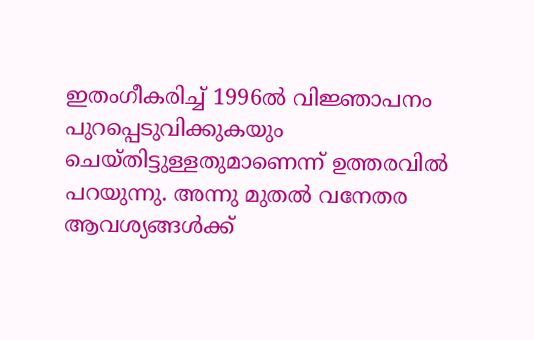ഇതംഗീകരിച്ച് 1996ല്‍ വിജ്ഞാപനം പുറപ്പെടുവിക്കുകയും ചെയ്തിട്ടുള്ളതുമാണെന്ന് ഉത്തരവില്‍ പറയുന്നു. അന്നു മുതല്‍ വനേതര ആവശ്യങ്ങള്‍ക്ക്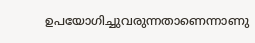ഉപയോഗിച്ചുവരുന്നതാണെന്നാണു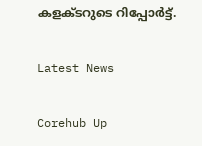കളക്ടറുടെ റിപ്പോര്‍ട്ട്.

Latest News

Corehub Up